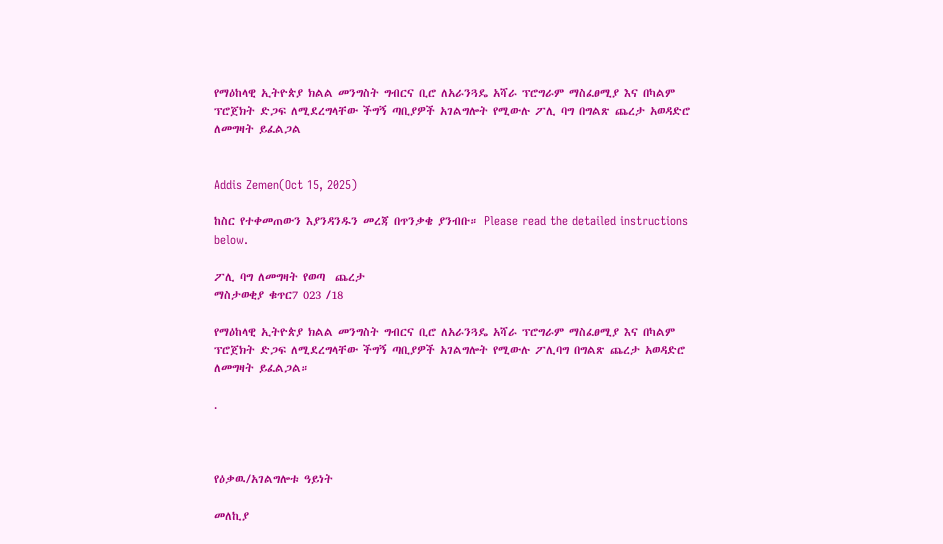የማዕከላዊ ኢትዮጵያ ክልል መንግስት ግብርና ቢሮ ለአራንጓዴ አሻራ ፕሮግራም ማስፈፀሚያ እና በካልም ፕሮጀክት ድጋፍ ለሚደረግላቸው ችግኝ ጣቢያዎች አገልግሎት የሚውሉ ፖሊ ባግ በግልጽ ጨረታ አወዳድሮ ለመግዛት ይፈልጋል


Addis Zemen(Oct 15, 2025)

ከስር የተቀመጠውን እያንዳንዱን መረጃ በጥንቃቄ ያንብቡ። Please read the detailed instructions below.

ፖሊ ባግ ለመግዛት የወጣ  ጨረታ
ማስታወቂያ ቁጥር7 023 /18

የማዕከላዊ ኢትዮጵያ ክልል መንግስት ግብርና ቢሮ ለአራንጓዴ አሻራ ፕሮግራም ማስፈፀሚያ እና በካልም ፕሮጀክት ድጋፍ ለሚደረግላቸው ችግኝ ጣቢያዎች አገልግሎት የሚውሉ ፖሊባግ በግልጽ ጨረታ አወዳድሮ ለመግዛት ይፈልጋል።

.



የዕቃዉ/አገልግሎቱ ዓይነት

መለኪያ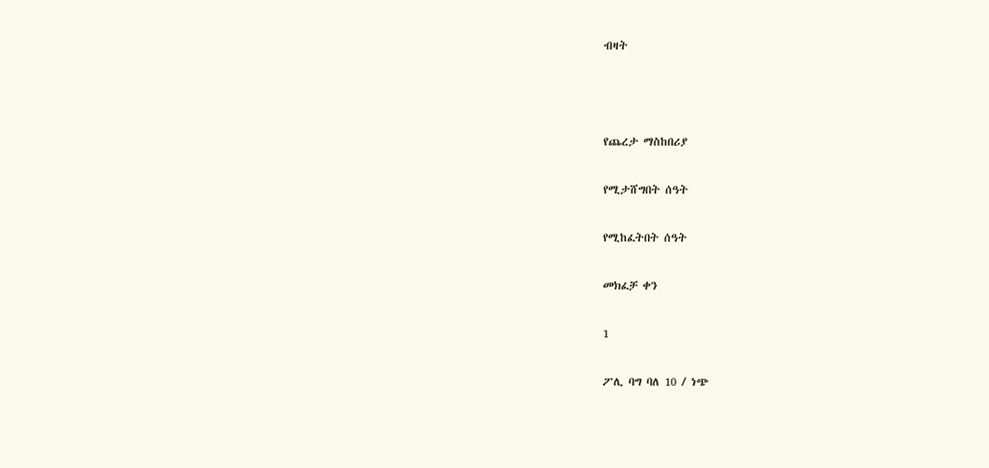ብዛት



የጨረታ ማስከበሪያ

የሚታሸግበት ሰዓት

የሚከፈትበት ሰዓት

መክፈቻ ቀን

1

ፖሊ ባግ ባለ 10 / ነጭ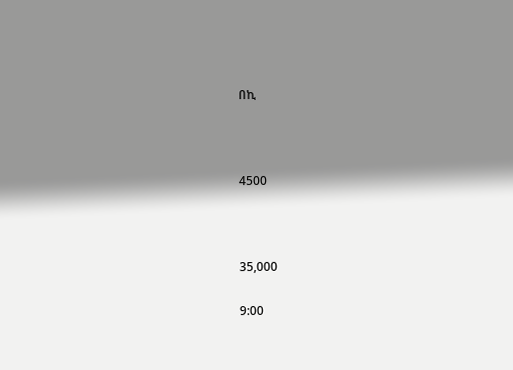በኪ



4500



35,000

9:00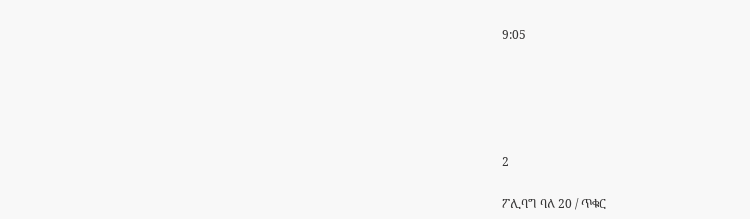9:05





2

ፖሊባግ ባለ 20 / ጥቁር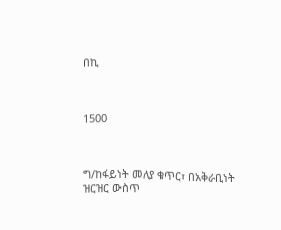በኪ



1500



ግ/ከፋይነት መለያ ቁጥር፣ በአቅራቢነት ዝርዝር ውስጥ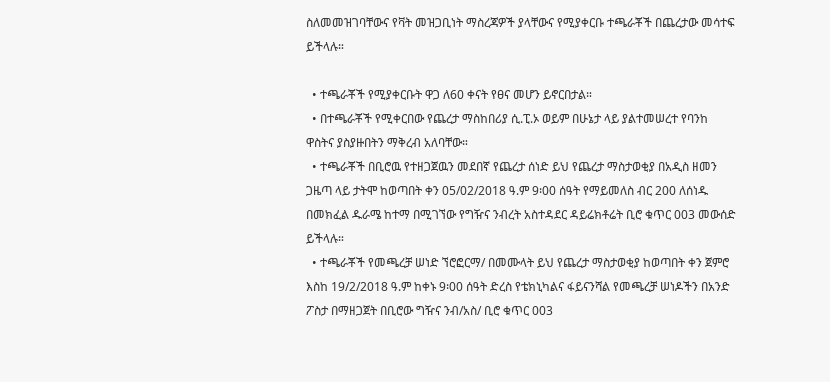ስለመመዝገባቸውና የቫት መዝጋቢነት ማስረጃዎች ያላቸውና የሚያቀርቡ ተጫራቾች በጨረታው መሳተፍ ይችላሉ።

  • ተጫራቾች የሚያቀርቡት ዋጋ ለ60 ቀናት የፀና መሆን ይኖርበታል።
  • በተጫራቾች የሚቀርበው የጨረታ ማስከበሪያ ሲ.ፒ.ኦ ወይም በሁኔታ ላይ ያልተመሠረተ የባንከ ዋስትና ያስያዙበትን ማቅረብ አለባቸው።
  • ተጫራቾች በቢሮዉ የተዘጋጀዉን መደበኛ የጨረታ ሰነድ ይህ የጨረታ ማስታወቂያ በአዲስ ዘመን ጋዜጣ ላይ ታትሞ ከወጣበት ቀን 05/02/2018 ዓ.ም 9፡00 ሰዓት የማይመለስ ብር 200 ለሰነዱ በመክፈል ዱራሜ ከተማ በሚገኘው የግዥና ንብረት አስተዳደር ዳይሬክቶሬት ቢሮ ቁጥር 003 መውሰድ ይችላሉ።
  • ተጫራቾች የመጫረቻ ሠነድ ኘሮፎርማ/ በመሙላት ይህ የጨረታ ማስታወቂያ ከወጣበት ቀን ጀምሮ እስከ 19/2/2018 ዓ.ም ከቀኑ 9፡00 ሰዓት ድረስ የቴክኒካልና ፋይናንሻል የመጫረቻ ሠነዶችን በአንድ ፖስታ በማዘጋጀት በቢሮው ግዥና ንብ/አስ/ ቢሮ ቁጥር 003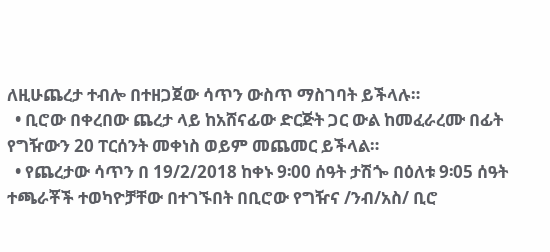ለዚሁጨረታ ተብሎ በተዘጋጀው ሳጥን ውስጥ ማስገባት ይችላሉ።
  • ቢሮው በቀረበው ጨረታ ላይ ከአሸናፊው ድርጅት ጋር ውል ከመፈራረሙ በፊት የግዥውን 20 ፐርሰንት መቀነስ ወይም መጨመር ይችላል።
  • የጨረታው ሳጥን በ 19/2/2018 ከቀኑ 9፡00 ሰዓት ታሽጐ በዕለቱ 9፡05 ሰዓት ተጫራቾች ተወካዮቻቸው በተገኙበት በቢሮው የግዥና /ንብ/አስ/ ቢሮ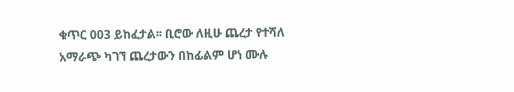ቁጥር 003 ይከፈታል፡፡ ቢሮው ለዚሁ ጨረታ የተሻለ አማራጭ ካገኘ ጨረታውን በከፊልም ሆነ ሙሉ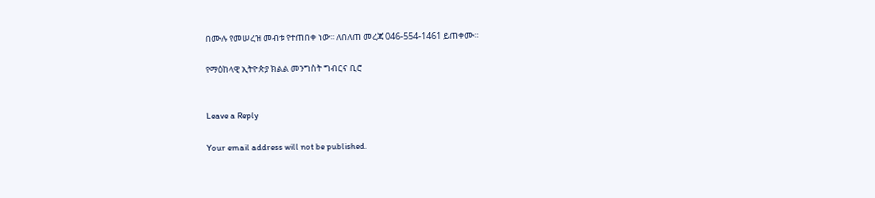በሙሉ የመሠረዝ መብቱ የተጠበቀ ነው፡፡ ለበለጠ መረጃ 046-554-1461 ይጠቀሙ።

የማዕከላዊ ኢትዮጵያ ክልል መንግስት ግብርና ቢሮ


Leave a Reply

Your email address will not be published.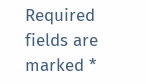Required fields are marked *